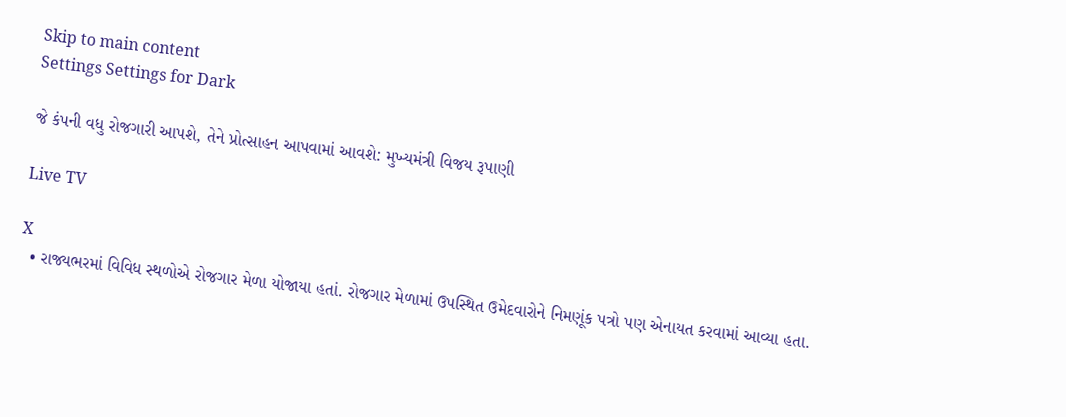Skip to main content
Settings Settings for Dark

જે કંપની વધુ રોજગારી આપશે, તેને પ્રોત્સાહન આપવામાં આવશે: મુખ્યમંત્રી વિજય રૂપાણી

Live TV

X
  • રાજ્યભરમાં વિવિધ સ્થળોએ રોજગાર મેળા યોજાયા હતાં. રોજગાર મેળામાં ઉપસ્થિત ઉમેદવારોને નિમણૂંક પત્રો પણ એનાયત કરવામાં આવ્યા હતા.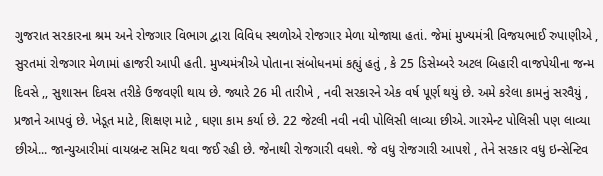ગુજરાત સરકારના શ્રમ અને રોજગાર વિભાગ દ્વારા વિવિધ સ્થળોએ રોજગાર મેળા યોજાયા હતાં. જેમાં મુખ્યમંત્રી વિજયભાઈ રુપાણીએ , સુરતમાં રોજગાર મેળામાં હાજરી આપી હતી. મુખ્યમંત્રીએ પોતાના સંબોધનમાં કહ્યું હતું , કે 25 ડિસેમ્બરે અટલ બિહારી વાજપેયીના જન્મ દિવસે ,, સુશાસન દિવસ તરીકે ઉજવણી થાય છે. જ્યારે 26 મી તારીખે , નવી સરકારને એક વર્ષ પૂર્ણ થયું છે. અમે કરેલા કામનું સરવૈયું , પ્રજાને આપવું છે. ખેડૂત માટે, શિક્ષણ માટે , ઘણા કામ કર્યા છે. 22 જેટલી નવી નવી પોલિસી લાવ્યા છીએ. ગારમેન્ટ પોલિસી પણ લાવ્યા છીએ... જાન્યુઆરીમાં વાયબ્રન્ટ સમિટ થવા જઈ રહી છે. જેનાથી રોજગારી વધશે. જે વધુ રોજગારી આપશે , તેને સરકાર વધુ ઇન્સેન્ટિવ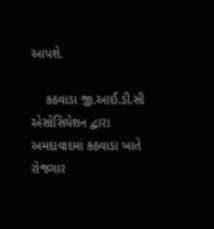આપશે.

    કઠવાડા જી.આઈ.ડી.સી એસોસિયેશન દ્વારા અમદાવાદમાં કઠવાડા ખાતે રોજગાર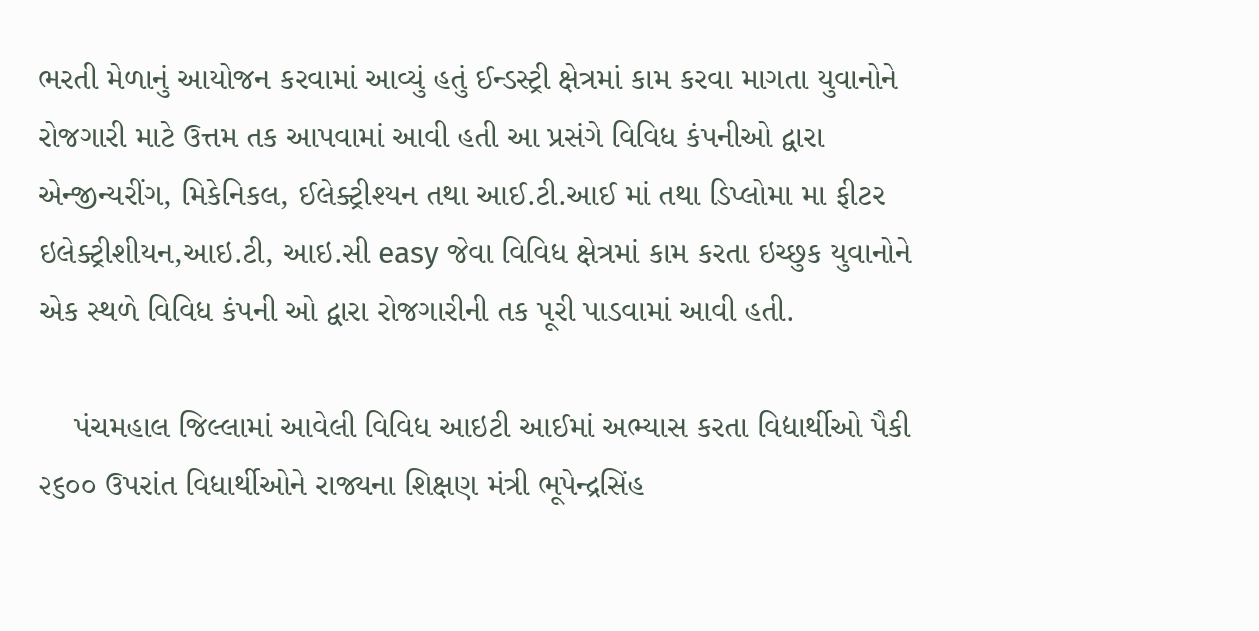ભરતી મેળાનું આયોજન કરવામાં આવ્યું હતું ઈન્ડસ્ટ્રી ક્ષેત્રમાં કામ કરવા માગતા યુવાનોને રોજગારી માટે ઉત્તમ તક આપવામાં આવી હતી આ પ્રસંગે વિવિધ કંપનીઓ દ્વારા એન્જીન્યરીંગ, મિકેનિકલ, ઈલેક્ટ્રીશ્યન તથા આઈ.ટી.આઈ માં તથા ડિપ્લોમા મા ફીટર ઇલેક્ટ્રીશીયન,આઇ.ટી, આઇ.સી easy જેવા વિવિધ ક્ષેત્રમાં કામ કરતા ઇચ્છુક યુવાનોને એક સ્થળે વિવિધ કંપની ઓ દ્વારા રોજગારીની તક પૂરી પાડવામાં આવી હતી.

    પંચમહાલ જિલ્લામાં આવેલી વિવિધ આઇટી આઈમાં અભ્યાસ કરતા વિદ્યાર્થીઓ પૈકી ૨૬૦૦ ઉપરાંત વિધાર્થીઓને રાજ્યના શિક્ષણ મંત્રી ભૂપેન્દ્રસિંહ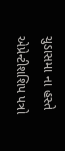ચુડાસમા ના હસ્તે એપ્રેન્ટીશશિપ પત્રો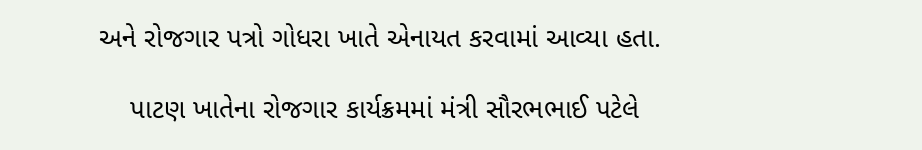અને રોજગાર પત્રો ગોધરા ખાતે એનાયત કરવામાં આવ્યા હતા.

    પાટણ ખાતેના રોજગાર કાર્યક્રમમાં મંત્રી સૌરભભાઈ પટેલે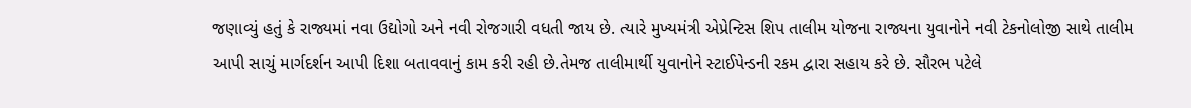જણાવ્યું હતું કે રાજ્યમાં નવા ઉદ્યોગો અને નવી રોજગારી વધતી જાય છે. ત્યારે મુખ્યમંત્રી એપ્રેન્ટિસ શિપ તાલીમ યોજના રાજ્યના યુવાનોને નવી ટેકનોલોજી સાથે તાલીમ આપી સાચું માર્ગદર્શન આપી દિશા બતાવવાનું કામ કરી રહી છે.તેમજ તાલીમાર્થી યુવાનોને સ્ટાઈપેન્ડની રકમ દ્વારા સહાય કરે છે. સૌરભ પટેલે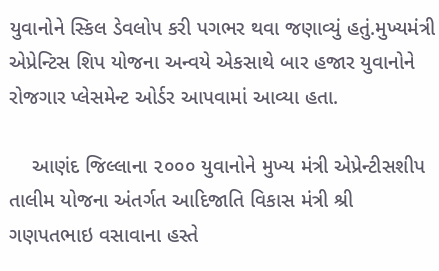યુવાનોને સ્કિલ ડેવલોપ કરી પગભર થવા જણાવ્યું હતું.મુખ્યમંત્રી એપ્રેન્ટિસ શિપ યોજના અન્વયે એકસાથે બાર હજાર યુવાનોને રોજગાર પ્લેસમેન્ટ ઓર્ડર આપવામાં આવ્યા હતા.

    આણંદ જિલ્‍લાના ૨૦૦૦ યુવાનોને મુખ્‍ય મંત્રી એપ્રેન્ટીસશીપ તાલીમ યોજના અંતર્ગત આદિજાતિ વિકાસ મંત્રી શ્રી ગણપતભાઇ વસાવાના હસ્તે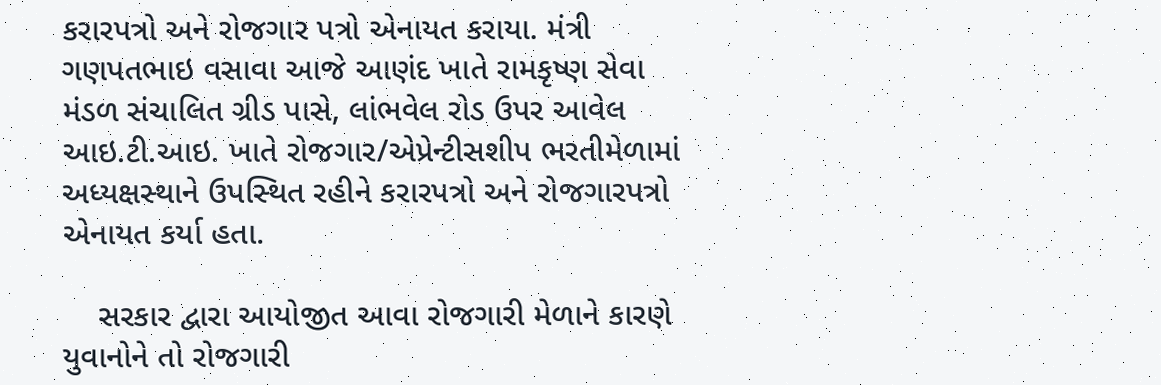કરારપત્રો અને રોજગાર પત્રો એનાયત કરાયા. મંત્રી ગણપતભાઇ વસાવા આજે આણંદ ખાતે રામકૃષ્‍ણ સેવા મંડળ સંચાલિત ગ્રીડ પાસે, લાંભવેલ રોડ ઉપર આવેલ આઇ.ટી.આઇ. ખાતે રોજગાર/એપ્રેન્‍ટીસશીપ ભરતીમેળામાં અધ્‍યક્ષસ્‍થાને ઉપસ્‍થિત રહીને કરારપત્રો અને રોજગારપત્રો એનાયત કર્યા હતા.

    સરકાર દ્વારા આયોજીત આવા રોજગારી મેળાને કારણે યુવાનોને તો રોજગારી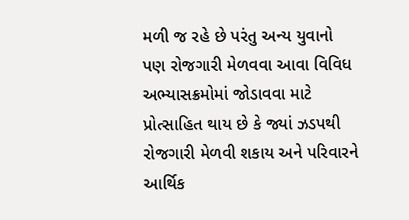મળી જ રહે છે પરંતુ અન્ય યુવાનો પણ રોજગારી મેળવવા આવા વિવિધ અભ્યાસક્રમોમાં જોડાવવા માટે પ્રોત્સાહિત થાય છે કે જ્યાં ઝડપથી રોજગારી મેળવી શકાય અને પરિવારને આર્થિક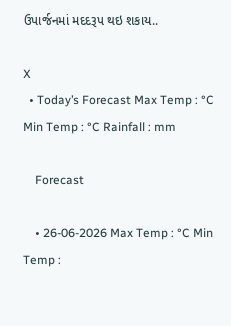ઉપાર્જનમાં મદદરૂપ થઇ શકાય..

X
  • Today’s Forecast Max Temp : °C Min Temp : °C Rainfall : mm

    Forecast

    • 26-06-2026 Max Temp : °C Min Temp :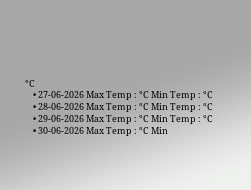°C
    • 27-06-2026 Max Temp : °C Min Temp : °C
    • 28-06-2026 Max Temp : °C Min Temp : °C
    • 29-06-2026 Max Temp : °C Min Temp : °C
    • 30-06-2026 Max Temp : °C Min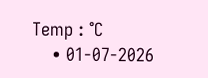Temp : °C
    • 01-07-2026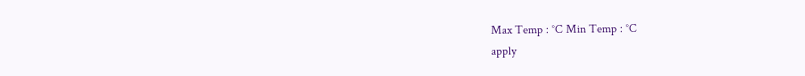Max Temp : °C Min Temp : °C
apply